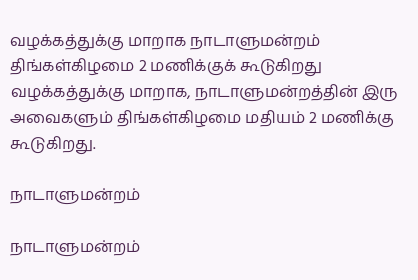வழக்கத்துக்கு மாறாக நாடாளுமன்றம் திங்கள்கிழமை 2 மணிக்குக் கூடுகிறது
வழக்கத்துக்கு மாறாக, நாடாளுமன்றத்தின் இரு அவைகளும் திங்கள்கிழமை மதியம் 2 மணிக்கு கூடுகிறது.

நாடாளுமன்றம்

நாடாளுமன்றம்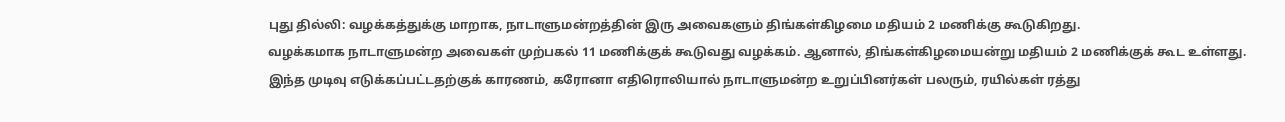புது தில்லி: வழக்கத்துக்கு மாறாக, நாடாளுமன்றத்தின் இரு அவைகளும் திங்கள்கிழமை மதியம் 2 மணிக்கு கூடுகிறது.
வழக்கமாக நாடாளுமன்ற அவைகள் முற்பகல் 11 மணிக்குக் கூடுவது வழக்கம். ஆனால், திங்கள்கிழமையன்று மதியம் 2 மணிக்குக் கூட உள்ளது.
இந்த முடிவு எடுக்கப்பட்டதற்குக் காரணம், கரோனா எதிரொலியால் நாடாளுமன்ற உறுப்பினர்கள் பலரும், ரயில்கள் ரத்து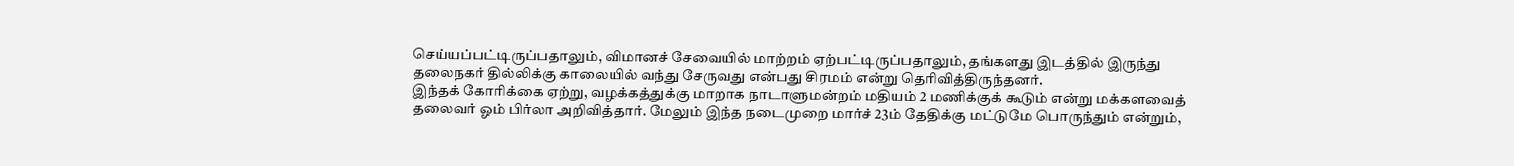செய்யப்பட்டிருப்பதாலும், விமானச் சேவையில் மாற்றம் ஏற்பட்டிருப்பதாலும், தங்களது இடத்தில் இருந்து தலைநகர் தில்லிக்கு காலையில் வந்து சேருவது என்பது சிரமம் என்று தெரிவித்திருந்தனர்.
இந்தக் கோரிக்கை ஏற்று, வழக்கத்துக்கு மாறாக நாடாளுமன்றம் மதியம் 2 மணிக்குக் கூடும் என்று மக்களவைத் தலைவர் ஓம் பிர்லா அறிவித்தார். மேலும் இந்த நடைமுறை மார்ச் 23ம் தேதிக்கு மட்டுமே பொருந்தும் என்றும்,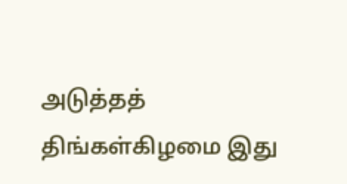அடுத்தத் திங்கள்கிழமை இது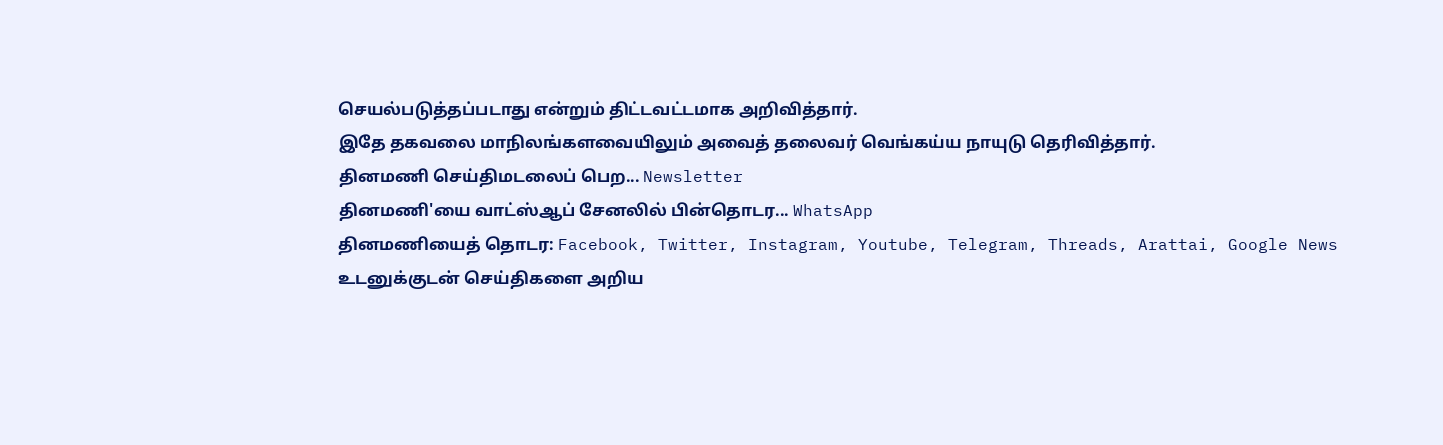செயல்படுத்தப்படாது என்றும் திட்டவட்டமாக அறிவித்தார்.
இதே தகவலை மாநிலங்களவையிலும் அவைத் தலைவர் வெங்கய்ய நாயுடு தெரிவித்தார்.
தினமணி செய்திமடலைப் பெற... Newsletter
தினமணி'யை வாட்ஸ்ஆப் சேனலில் பின்தொடர... WhatsApp
தினமணியைத் தொடர: Facebook, Twitter, Instagram, Youtube, Telegram, Threads, Arattai, Google News
உடனுக்குடன் செய்திகளை அறிய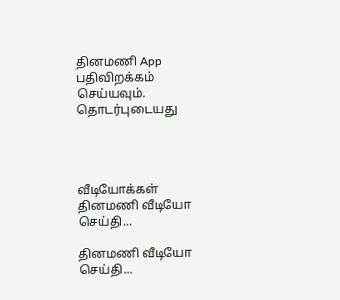தினமணி App பதிவிறக்கம் செய்யவும்.
தொடர்புடையது




வீடியோக்கள்
தினமணி வீடியோ செய்தி...

தினமணி வீடியோ செய்தி...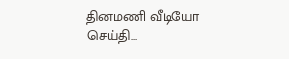தினமணி வீடியோ செய்தி...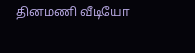தினமணி வீடியோ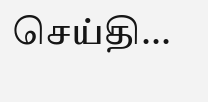செய்தி...